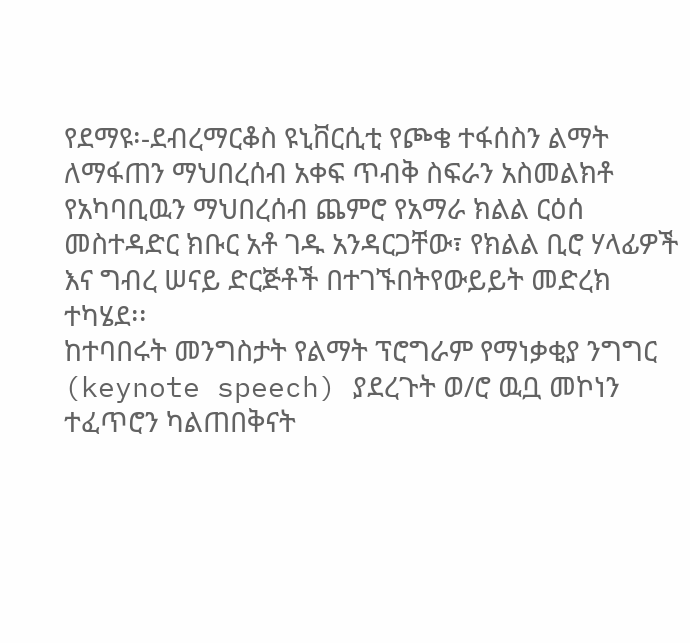የደማዩ፡-ደብረማርቆስ ዩኒቨርሲቲ የጮቄ ተፋሰስን ልማት ለማፋጠን ማህበረሰብ አቀፍ ጥብቅ ስፍራን አስመልክቶ የአካባቢዉን ማህበረሰብ ጨምሮ የአማራ ክልል ርዕሰ መስተዳድር ክቡር አቶ ገዱ አንዳርጋቸው፣ የክልል ቢሮ ሃላፊዎች እና ግብረ ሠናይ ድርጅቶች በተገኙበትየውይይት መድረክ ተካሄደ፡፡
ከተባበሩት መንግስታት የልማት ፕሮግራም የማነቃቂያ ንግግር (keynote speech) ያደረጉት ወ/ሮ ዉቧ መኮነን ተፈጥሮን ካልጠበቅናት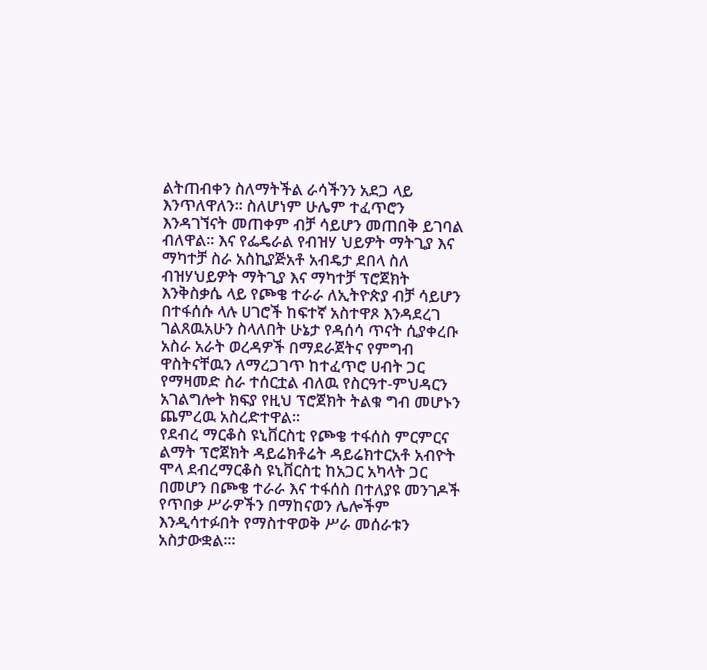ልትጠብቀን ስለማትችል ራሳችንን አደጋ ላይ እንጥለዋለን፡፡ ስለሆነም ሁሌም ተፈጥሮን እንዳገኘናት መጠቀም ብቻ ሳይሆን መጠበቅ ይገባል ብለዋል፡፡ እና የፌዴራል የብዝሃ ህይዎት ማትጊያ እና ማካተቻ ስራ አስኪያጅአቶ አብዴታ ደበላ ስለ ብዝሃህይዎት ማትጊያ እና ማካተቻ ፕሮጀክት እንቅስቃሴ ላይ የጮቄ ተራራ ለኢትዮጵያ ብቻ ሳይሆን በተፋሰሱ ላሉ ሀገሮች ከፍተኛ አስተዋጾ እንዳደረገ ገልጸዉአሁን ስላለበት ሁኔታ የዳሰሳ ጥናት ሲያቀረቡ አስራ አራት ወረዳዎች በማደራጀትና የምግብ ዋስትናቸዉን ለማረጋገጥ ከተፈጥሮ ሀብት ጋር የማዛመድ ስራ ተሰርቷል ብለዉ የስርዓተ-ምህዳርን አገልግሎት ክፍያ የዚህ ፕሮጀክት ትልቁ ግብ መሆኑን ጨምረዉ አስረድተዋል፡፡
የደብረ ማርቆስ ዩኒቨርስቲ የጮቄ ተፋሰስ ምርምርና ልማት ፕሮጀክት ዳይሬክቶሬት ዳይሬክተርአቶ አብዮት ሞላ ደብረማርቆስ ዩኒቨርስቲ ከአጋር አካላት ጋር በመሆን በጮቄ ተራራ እና ተፋሰስ በተለያዩ መንገዶች የጥበቃ ሥራዎችን በማከናወን ሌሎችም እንዲሳተፉበት የማስተዋወቅ ሥራ መሰራቱን አስታውቋል፡፡፡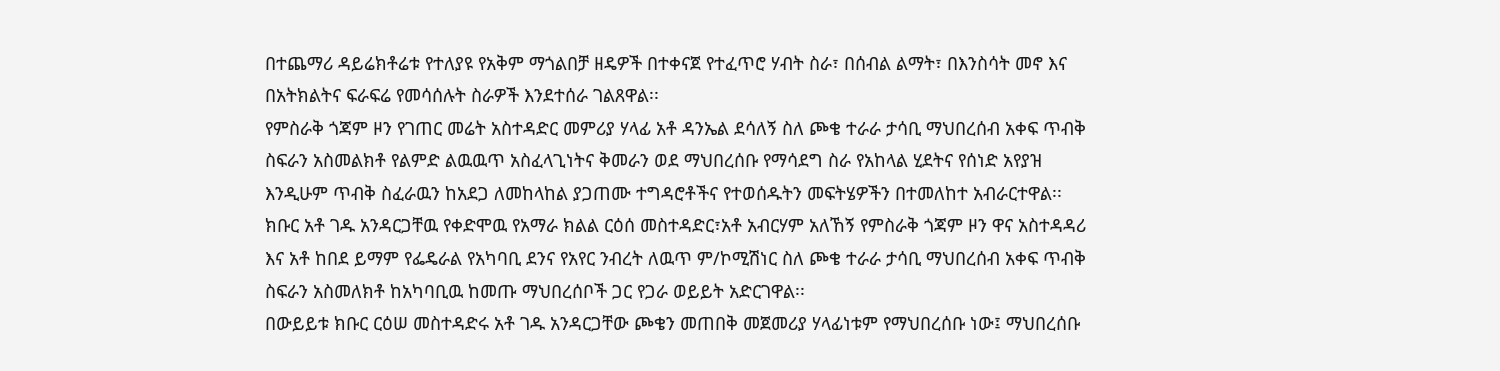በተጨማሪ ዳይሬክቶሬቱ የተለያዩ የአቅም ማጎልበቻ ዘዴዎች በተቀናጀ የተፈጥሮ ሃብት ስራ፣ በሰብል ልማት፣ በእንስሳት መኖ እና በአትክልትና ፍራፍሬ የመሳሰሉት ስራዎች እንደተሰራ ገልጸዋል፡፡
የምስራቅ ጎጃም ዞን የገጠር መሬት አስተዳድር መምሪያ ሃላፊ አቶ ዳንኤል ደሳለኝ ስለ ጮቄ ተራራ ታሳቢ ማህበረሰብ አቀፍ ጥብቅ ስፍራን አስመልክቶ የልምድ ልዉዉጥ አስፈላጊነትና ቅመራን ወደ ማህበረሰቡ የማሳደግ ስራ የአከላል ሂደትና የሰነድ አየያዝ እንዲሁም ጥብቅ ስፈራዉን ከአደጋ ለመከላከል ያጋጠሙ ተግዳሮቶችና የተወሰዱትን መፍትሄዎችን በተመለከተ አብራርተዋል፡፡
ክቡር አቶ ገዱ አንዳርጋቸዉ የቀድሞዉ የአማራ ክልል ርዕሰ መስተዳድር፣አቶ አብርሃም አለኸኝ የምስራቅ ጎጃም ዞን ዋና አስተዳዳሪ እና አቶ ከበደ ይማም የፌዴራል የአካባቢ ደንና የአየር ንብረት ለዉጥ ም/ኮሚሽነር ስለ ጮቄ ተራራ ታሳቢ ማህበረሰብ አቀፍ ጥብቅ ስፍራን አስመለክቶ ከአካባቢዉ ከመጡ ማህበረሰቦች ጋር የጋራ ወይይት አድርገዋል፡፡
በውይይቱ ክቡር ርዕሠ መስተዳድሩ አቶ ገዱ አንዳርጋቸው ጮቄን መጠበቅ መጀመሪያ ሃላፊነቱም የማህበረሰቡ ነው፤ ማህበረሰቡ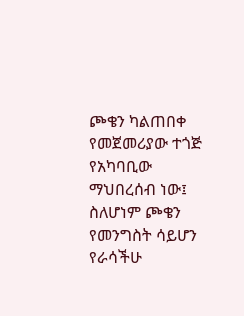ጮቄን ካልጠበቀ የመጀመሪያው ተጎጅ የአካባቢው ማህበረሰብ ነው፤ ስለሆነም ጮቄን የመንግስት ሳይሆን የራሳችሁ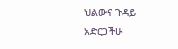ህልውና ጉዳይ አድርጋችሁ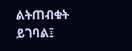ልትጠብቁት ይገባል፤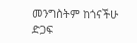መንግስትም ከጎናችሁ ድጋፍ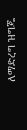ለማድረግ ዝግጁ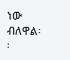ነው ብለዋል፡፡